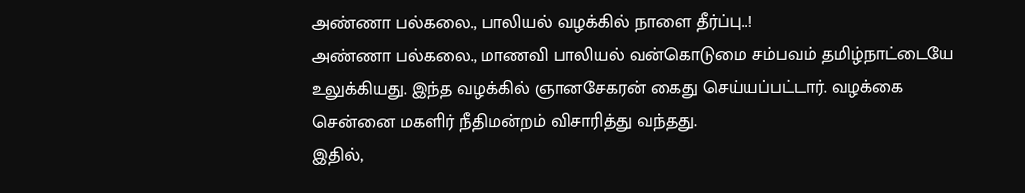அண்ணா பல்கலை., பாலியல் வழக்கில் நாளை தீர்ப்பு..!
அண்ணா பல்கலை., மாணவி பாலியல் வன்கொடுமை சம்பவம் தமிழ்நாட்டையே உலுக்கியது. இந்த வழக்கில் ஞானசேகரன் கைது செய்யப்பட்டார். வழக்கை சென்னை மகளிர் நீதிமன்றம் விசாரித்து வந்தது.
இதில்,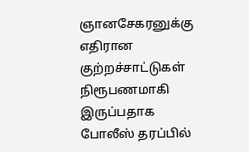ஞானசேகரனுக்கு எதிரான குற்றச்சாட்டுகள் நிரூபணமாகி இருப்பதாக போலீஸ் தரப்பில்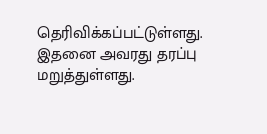தெரிவிக்கப்பட்டுள்ளது. இதனை அவரது தரப்பு மறுத்துள்ளது.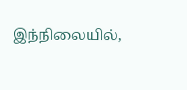இந்நிலையில்,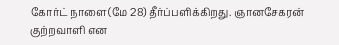கோர்ட் நாளை(மே 28) தீர்ப்பளிக்கிறது. ஞானசேகரன் குற்றவாளி என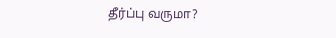தீர்ப்பு வருமா?